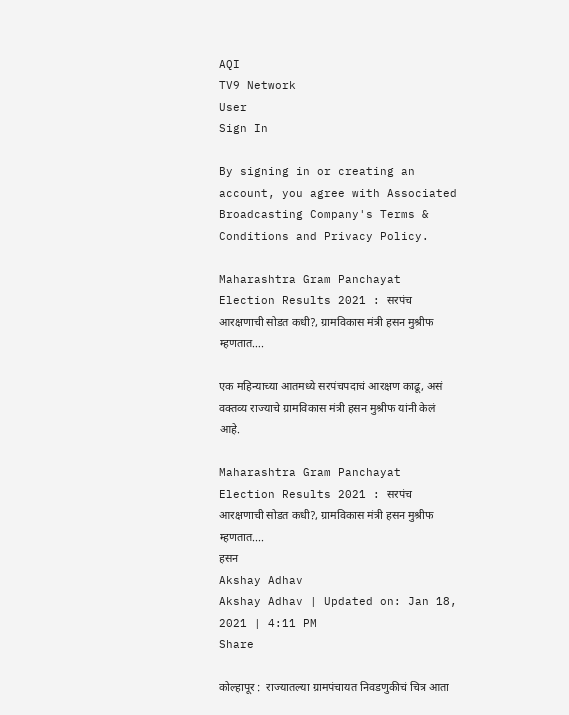AQI
TV9 Network
User
Sign In

By signing in or creating an account, you agree with Associated Broadcasting Company's Terms & Conditions and Privacy Policy.

Maharashtra Gram Panchayat Election Results 2021 : सरपंच आरक्षणाची सोडत कधी?, ग्रामविकास मंत्री हसन मुश्रीफ म्हणतात….

एक महिन्याच्या आतमध्ये सरपंचपदाचं आरक्षण काढू, असं वक्तव्य राज्याचे ग्रामविकास मंत्री हसन मुश्रीफ यांनी केलं आहे.

Maharashtra Gram Panchayat Election Results 2021 : सरपंच आरक्षणाची सोडत कधी?, ग्रामविकास मंत्री हसन मुश्रीफ म्हणतात....
हसन
Akshay Adhav
Akshay Adhav | Updated on: Jan 18, 2021 | 4:11 PM
Share

कोल्हापूर :  राज्यातल्या ग्रामपंचायत निवडणुकीचं चित्र आता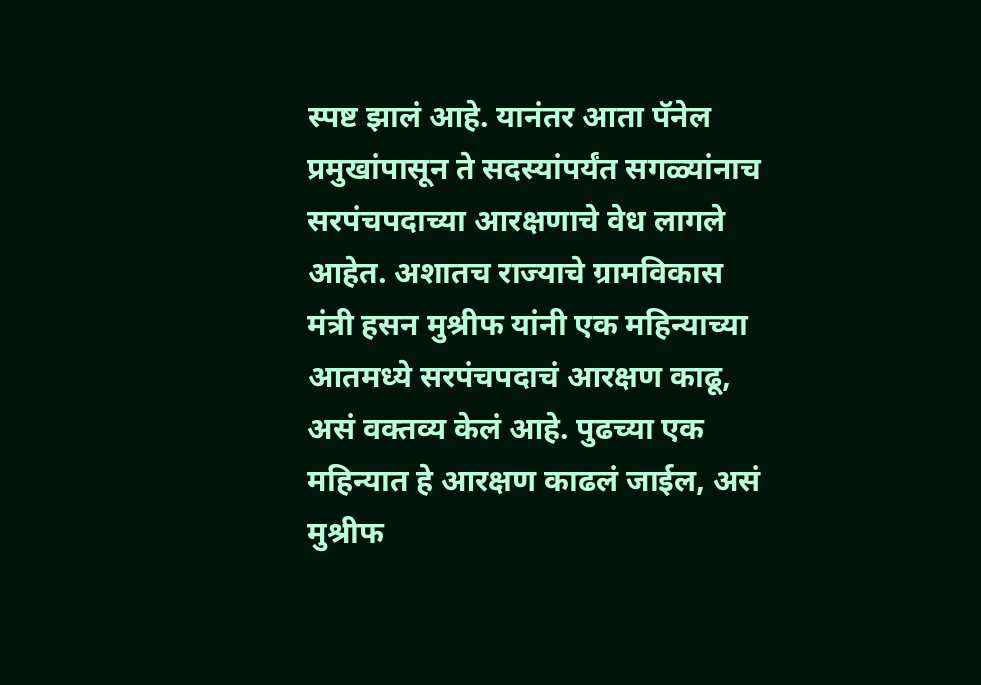स्पष्ट झालं आहे. यानंतर आता पॅनेल प्रमुखांपासून ते सदस्यांपर्यंत सगळ्यांनाच सरपंचपदाच्या आरक्षणाचे वेध लागले आहेत. अशातच राज्याचे ग्रामविकास मंत्री हसन मुश्रीफ यांनी एक महिन्याच्या आतमध्ये सरपंचपदाचं आरक्षण काढू, असं वक्तव्य केलं आहे. पुढच्या एक महिन्यात हे आरक्षण काढलं जाईल, असं मुश्रीफ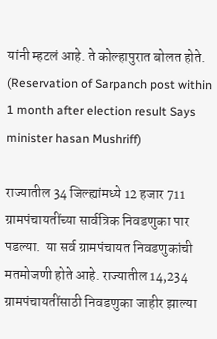यांनी म्हटलं आहे. ते कोल्हापुरात बोलत होते. (Reservation of Sarpanch post within 1 month after election result Says minister hasan Mushriff)

राज्यातील 34 जिल्ह्यांमध्ये 12 हजार 711 ग्रामपंचायतींच्या सार्वत्रिक निवडणुका पार पडल्या.  या सर्व ग्रामपंचायत निवडणुकांची मतमोजणी होते आहे. राज्यातील 14,234 ग्रामपंचायतींसाठी निवडणुका जाहीर झाल्या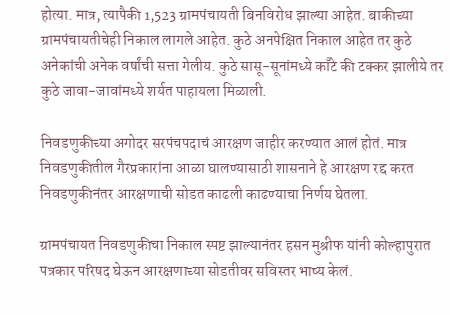होत्या. मात्र, त्यापैकी 1,523 ग्रामपंचायती बिनविरोध झाल्या आहेत. बाकीच्या ग्रामपंचायतीचेही निकाल लागले आहेत. कुठे अनपेक्षित निकाल आहेत तर कुठे अनेकांची अनेक वर्षांची सत्ता गेलीय. कुठे सासू-सूनांमध्ये काँटे की टक्कर झालीये तर कुठे जावा-जावांमध्ये शर्यत पाहायला मिळाली.

निवडणुकीच्या अगोदर सरपंचपदाचं आरक्षण जाहीर करण्यात आलं होतं. मात्र निवडणुकीतील गैरप्रकारांना आळा घालण्यासाठी शासनाने हे आरक्षण रद्द करत निवडणुकीनंतर आरक्षणाची सोडत काढली काढण्याचा निर्णय घेतला.

ग्रामपंचायत निवडणुकीचा निकाल स्पष्ट झाल्यानंतर हसन मुश्रीफ यांनी कोल्हापुरात पत्रकार परिषद घेऊन आरक्षणाच्या सोडतीवर सविस्तर भाष्य केलं.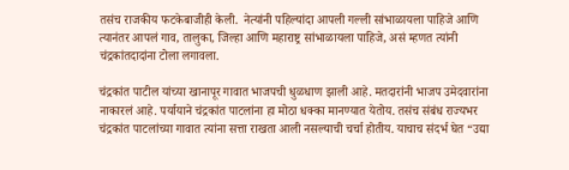तसंच राजकीय फटकेबाजीही केली.  नेत्यांनी पहिल्यांदा आपली गल्ली सांभाळायला पाहिजे आणि त्यानंतर आपलं गाव, तालुका, जिल्हा आणि महाराष्ट्र सांभाळायला पाहिजे, असं म्हणत त्यांनी चंद्रकांतदादांना टोला लगावला.

चंद्रकांत पाटील यांच्या खानापूर गावात भाजपची धुळधाण झाली आहे. मतदारांनी भाजप उमेदवारांना नाकारलं आहे. पर्यायाने चंद्रकांत पाटलांना हा मोठा धक्का मानण्यात येतोय. तसंच संबंध राज्यभर चंद्रकांत पाटलांच्या गावात त्यांना सत्ता राखता आली नसल्याची चर्चा होतीय. याचाच संदर्भ घेत “उद्या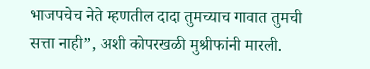भाजपचेच नेते म्हणतील दादा तुमच्याच गावात तुमची सत्ता नाही”, अशी कोपरखळी मुश्रीफांनी मारली.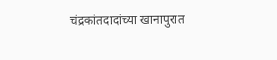चंद्रकांतदादांच्या खानापुरात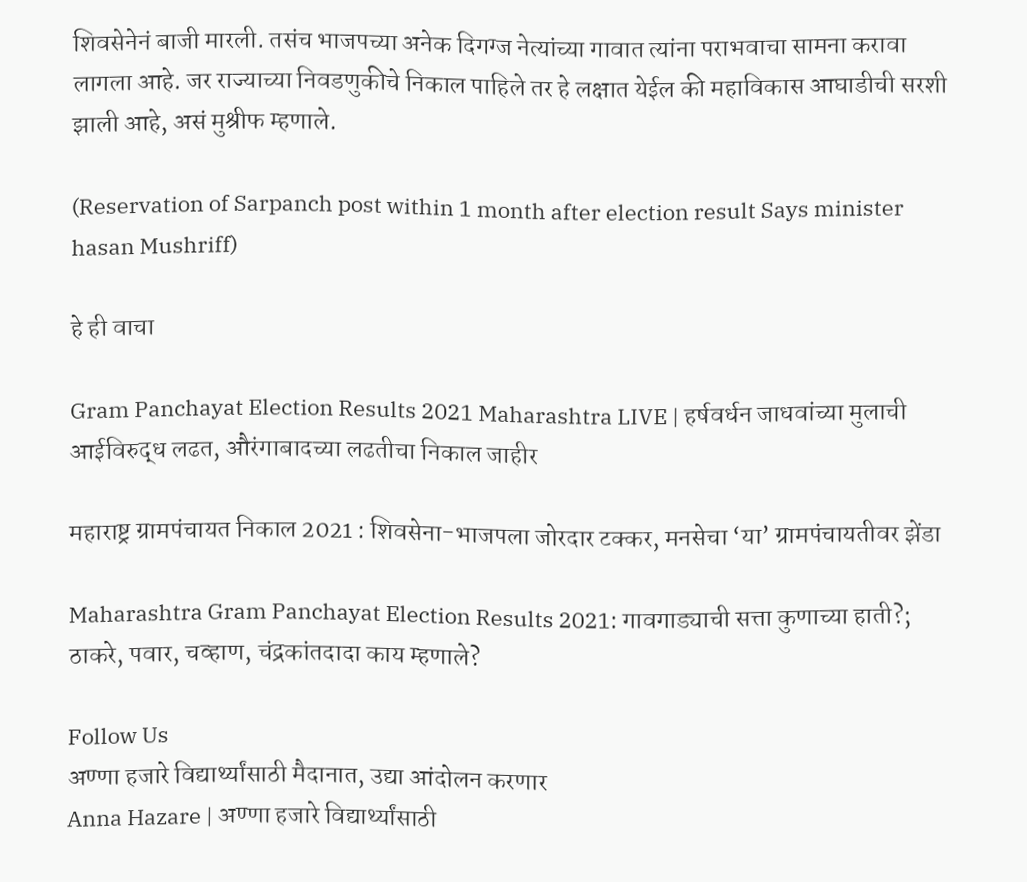शिवसेनेनं बाजी मारली. तसंच भाजपच्या अनेक दिगग्ज नेत्यांच्या गावात त्यांना पराभवाचा सामना करावा लागला आहे. जर राज्याच्या निवडणुकीचे निकाल पाहिले तर हे लक्षात येईल की महाविकास आघाडीची सरशी झाली आहे, असं मुश्रीफ म्हणाले.

(Reservation of Sarpanch post within 1 month after election result Says minister hasan Mushriff)

हे ही वाचा

Gram Panchayat Election Results 2021 Maharashtra LIVE | हर्षवर्धन जाधवांच्या मुलाची आईविरुद्ध लढत, औरंगाबादच्या लढतीचा निकाल जाहीर

महाराष्ट्र ग्रामपंचायत निकाल 2021 : शिवसेना-भाजपला जोरदार टक्कर, मनसेचा ‘या’ ग्रामपंचायतीवर झेंडा

Maharashtra Gram Panchayat Election Results 2021: गावगाड्याची सत्ता कुणाच्या हाती?; ठाकरे, पवार, चव्हाण, चंद्रकांतदादा काय म्हणाले?

Follow Us
अण्णा हजारे विद्यार्थ्यांसाठी मैदानात, उद्या आंदोलन करणार
Anna Hazare | अण्णा हजारे विद्यार्थ्यांसाठी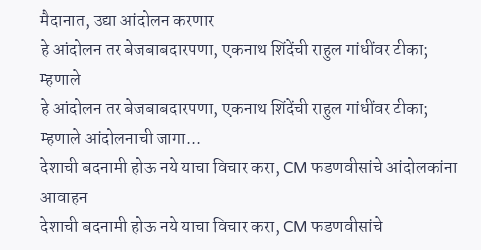मैदानात, उद्या आंदोलन करणार
हे आंदोलन तर बेजबाबदारपणा, एकनाथ शिंदेंची राहुल गांधींवर टीका; म्हणाले
हे आंदोलन तर बेजबाबदारपणा, एकनाथ शिंदेंची राहुल गांधींवर टीका; म्हणाले आंदोलनाची जागा...
देशाची बदनामी होऊ नये याचा विचार करा, CM फडणवीसांचे आंदोलकांना आवाहन
देशाची बदनामी होऊ नये याचा विचार करा, CM फडणवीसांचे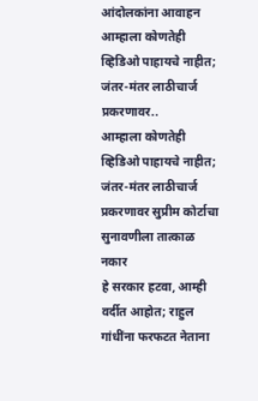आंदोलकांना आवाहन
आम्हाला कोणतेही व्हिडिओ पाहायचे नाहीत; जंतर-मंतर लाठीचार्ज प्रकरणावर..
आम्हाला कोणतेही व्हिडिओ पाहायचे नाहीत; जंतर-मंतर लाठीचार्ज प्रकरणावर सुप्रीम कोर्टाचा सुनावणीला तात्काळ नकार
हे सरकार हटवा, आम्ही वर्दीत आहोत; राहुल गांधींना फरफटत नेताना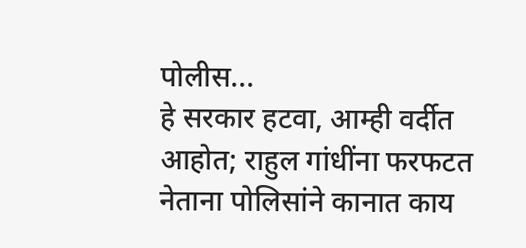पोलीस...
हे सरकार हटवा, आम्ही वर्दीत आहोत; राहुल गांधींना फरफटत नेताना पोलिसांने कानात काय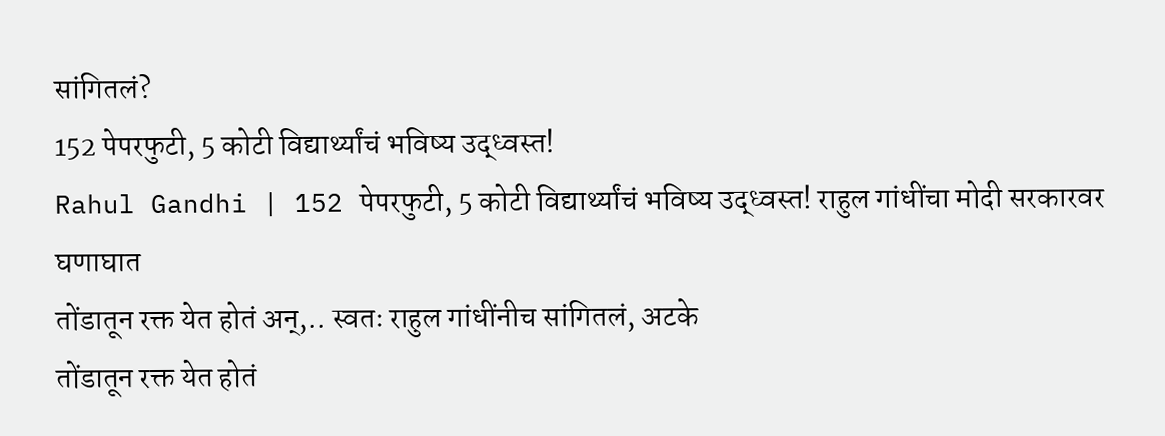सांगितलं?
152 पेपरफुटी, 5 कोटी विद्यार्थ्यांचं भविष्य उद्ध्वस्त!
Rahul Gandhi | 152 पेपरफुटी, 5 कोटी विद्यार्थ्यांचं भविष्य उद्ध्वस्त! राहुल गांधींचा मोदी सरकारवर घणाघात
तोंडातून रक्त येत होतं अन्,.. स्वतः राहुल गांधींनीच सांगितलं, अटके
तोंडातून रक्त येत होतं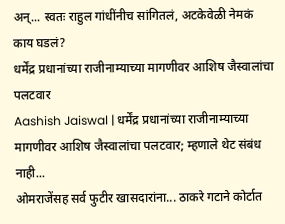अन्... स्वतः राहुल गांधींनीच सांगितलं, अटकेवेळी नेमकं काय घडलं?
धर्मेंद्र प्रधानांच्या राजीनाम्याच्या मागणीवर आशिष जैस्वालांचा पलटवार
Aashish Jaiswal | धर्मेंद्र प्रधानांच्या राजीनाम्याच्या मागणीवर आशिष जैस्वालांचा पलटवार; म्हणाले थेट संबंध नाही...
ओमराजेंसह सर्व फुटीर खासदारांना... ठाकरे गटाने कोर्टात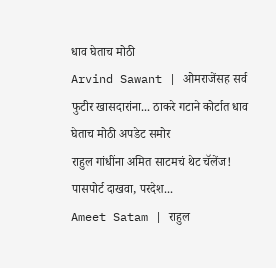धाव घेताच मोठी
Arvind Sawant | ओमराजेंसह सर्व फुटीर खासदारांना... ठाकरे गटाने कोर्टात धाव घेताच मोठी अपडेट समोर
राहुल गांधींना अमित साटमचं थेट चॅलेंज! पासपोर्ट दाखवा, परदेश...
Ameet Satam | राहुल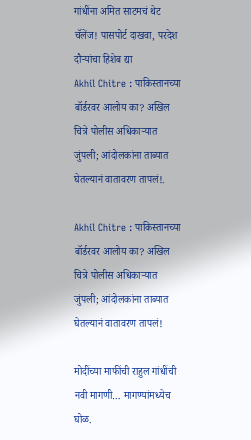गांधींना अमित साटमचं थेट चॅलेंज! पासपोर्ट दाखवा, परदेश दौऱ्यांचा हिशेब द्या
Akhil Chitre : पाकिस्तानच्या बॉर्डरवर आलोय का? अखिल चित्रे पोलीस अधिकाऱ्यात जुंपली; आंदोलकांना ताब्यात घेतल्यानं वातावरण तापलं!.

Akhil Chitre : पाकिस्तानच्या बॉर्डरवर आलोय का? अखिल चित्रे पोलीस अधिकाऱ्यात जुंपली; आंदोलकांना ताब्यात घेतल्यानं वातावरण तापलं!

मोदींच्या माफींची राहुल गांधींची नवी मागणी… मागण्यांमध्येच घोळ.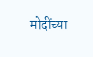मोदींच्या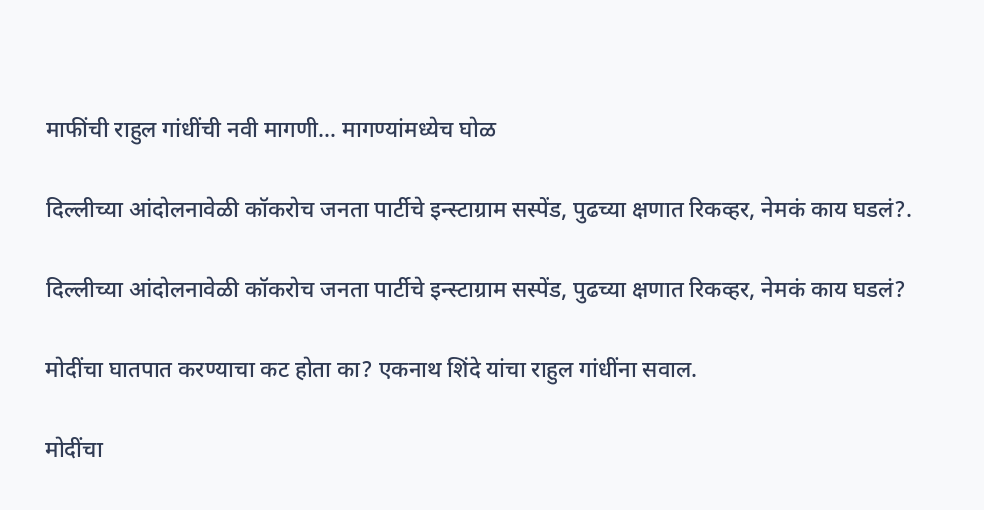माफींची राहुल गांधींची नवी मागणी… मागण्यांमध्येच घोळ

दिल्लीच्या आंदोलनावेळी कॉकरोच जनता पार्टीचे इन्स्टाग्राम सस्पेंड, पुढच्या क्षणात रिकव्हर, नेमकं काय घडलं?.

दिल्लीच्या आंदोलनावेळी कॉकरोच जनता पार्टीचे इन्स्टाग्राम सस्पेंड, पुढच्या क्षणात रिकव्हर, नेमकं काय घडलं?

मोदींचा घातपात करण्याचा कट होता का? एकनाथ शिंदे यांचा राहुल गांधींना सवाल.

मोदींचा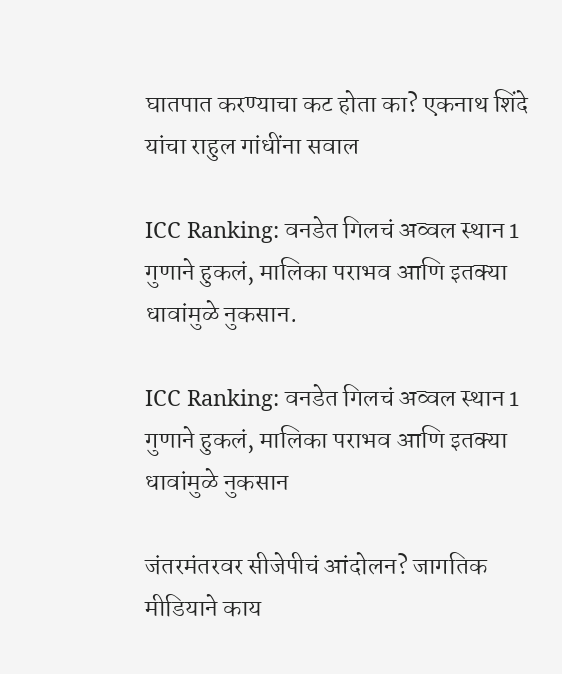घातपात करण्याचा कट होता का? एकनाथ शिंदे यांचा राहुल गांधींना सवाल

ICC Ranking: वनडेत गिलचं अव्वल स्थान 1 गुणाने हुकलं, मालिका पराभव आणि इतक्या धावांमुळे नुकसान.

ICC Ranking: वनडेत गिलचं अव्वल स्थान 1 गुणाने हुकलं, मालिका पराभव आणि इतक्या धावांमुळे नुकसान

जंतरमंतरवर सीजेपीचं आंदोलन? जागतिक मीडियाने काय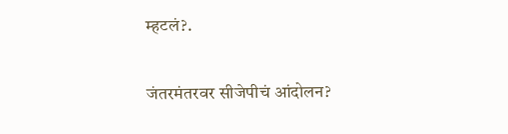म्हटलं?.

जंतरमंतरवर सीजेपीचं आंदोलन?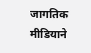जागतिक मीडियाने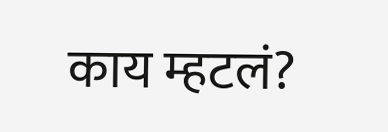काय म्हटलं?